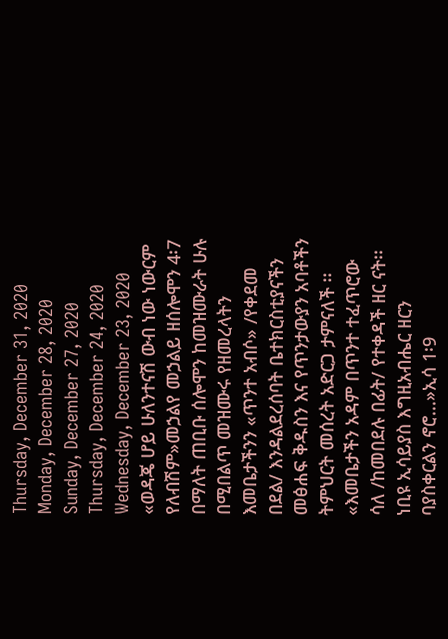Thursday, December 31, 2020
Monday, December 28, 2020
Sunday, December 27, 2020
Thursday, December 24, 2020
Wednesday, December 23, 2020
«ወዳጄ ሆይ ሁለንተናሽ ውብ ነው ነውርም የለብሽም»መኃልየ መኃልይ ዘሰሎሞን 4፡7 በማለት ጠቢቡ ሰሎሞን ከመዝሙራት ሁሉ በሚበልጥ መዝሙሩ የዘመረላትን እመቤታችንን «ጥንተ አብሶ» /የቀደመ በደል/ እንዳልደረሰባት ቤተክርስቲያናችን መፅሐፍ ቅዱስን እና የጥንታውያን አባቶችን ትምህርት መሰረት አድርጋ ታምናለች ፡፡
«እመቤታችን አዳም በጥንተ ተፈጥሮው ሳለ /ከመበደሉ በፊት/ የተቀዳች ዘር ናት፡፡ ነቢዩ ኢሳይያስ እግዚአብሔር ዘርን ባያስቀርልን ኖሮ...»ኢሳ 1፡9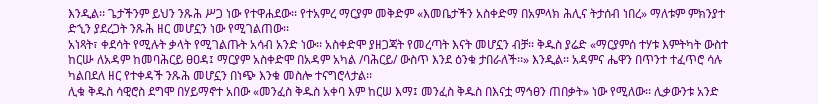እንዲል፡፡ ጌታችንም ይህን ንጹሕ ሥጋ ነው የተዋሐደው፡፡ የተአምረ ማርያም መቅድም «እመቤታችን አስቀድማ በአምላክ ሕሊና ትታሰብ ነበረ» ማለቱም ምክንያተ ድኂን ያደረጋት ንጹሕ ዘር መሆኗን ነው የሚገልጠው፡፡
አነጻት፣ ቀደሳት የሚሉት ቃላት የሚገልጡት አሳብ አንድ ነው፡፡ አስቀድሞ ያዘጋጃት የመረጣት እናት መሆኗን ብቻ፡፡ ቅዱስ ያሬድ «ማርያምሰ ተሃቱ እምትካት ውስተ ከርሡ ለአዳም ከመባሕርይ ፀዐዳ፤ ማርያም አስቀድሞ በአዳም አካል /ባሕርይ/ ውስጥ እንደ ዕንቁ ታበራለች፡፡» እንዲል፡፡ አዳምና ሔዋን በጥንተ ተፈጥሮ ሳሉ ካልበደለ ዘር የተቀዳች ንጹሕ መሆኗን በነጭ እንቁ መስሎ ተናግሮላታል፡፡
ሊቁ ቅዱስ ሳዊሮስ ደግሞ በሃይማኖተ አበው «መንፈስ ቅዱስ አቀባ እም ከርሠ እማ፤ መንፈስ ቅዱስ በእናቷ ማኅፀን ጠበቃት» ነው የሚለው፡፡ ሊቃውንቱ አንድ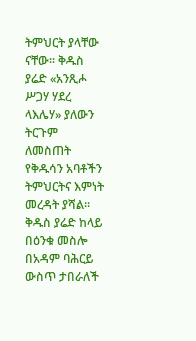ትምህርት ያላቸው ናቸው፡፡ ቅዱስ ያሬድ «አንጺሖ ሥጋሃ ሃደረ ላእሌሃ» ያለውን ትርጉም ለመስጠት የቅዱሳን አባቶችን ትምህርትና እምነት መረዳት ያሻል፡፡ ቅዱስ ያሬድ ከላይ በዕንቁ መስሎ በአዳም ባሕርይ ውስጥ ታበራለች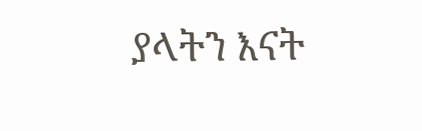ያላትን እናት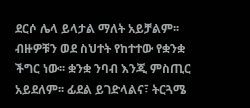ደርሶ ሌላ ይላታል ማለት አይቻልም፡፡ ብዙዎቹን ወደ ስህተት የከተተው የቋንቋ ችግር ነው፡፡ ቋንቋ ንባብ እንጂ ምስጢር አይደለም፡፡ ፊደል ይገድላልና፣ ትርጓሜ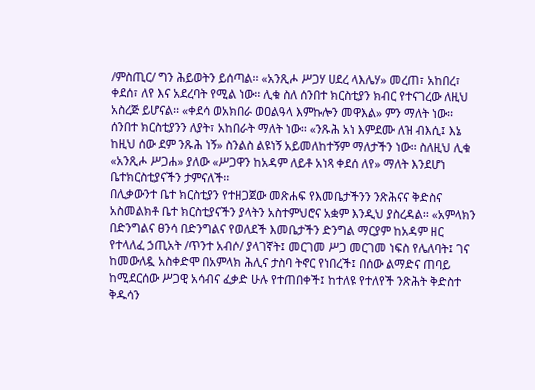/ምስጢር/ ግን ሕይወትን ይሰጣል፡፡ «አንጺሖ ሥጋሃ ሀደረ ላእሌሃ» መረጠ፣ አከበረ፣ ቀደሰ፣ ለየ እና አደረባት የሚል ነው፡፡ ሊቁ ስለ ሰንበተ ክርስቲያን ክብር የተናገረው ለዚህ አስረጅ ይሆናል፡፡ «ቀደሳ ወአክበራ ወዐልዓላ እምኩሎን መዋእል» ምን ማለት ነው፡፡ ሰንበተ ክርስቲያንን ለያት፣ አከበራት ማለት ነው፡፡ «ንጹሕ አነ እምደሙ ለዝ ብእሲ፤ እኔ ከዚህ ሰው ደም ንጹሕ ነኝ» ስንልስ ልዩነኝ አይመለከተኝም ማለታችን ነው፡፡ ስለዚህ ሊቁ «አንጺሖ ሥጋሐ» ያለው «ሥጋዋን ከአዳም ለይቶ አነጻ ቀደሰ ለየ» ማለት እንደሆነ ቤተክርስቲያናችን ታምናለች፡፡
በሊቃውንተ ቤተ ክርስቲያን የተዘጋጀው መጽሐፍ የእመቤታችንን ንጽሕናና ቅድስና አስመልክቶ ቤተ ክርስቲያናችን ያላትን አስተምህሮና አቋም እንዲህ ያስረዳል፡፡ «አምላክን በድንግልና ፀንሳ በድንግልና የወለደች እመቤታችን ድንግል ማርያም ከአዳም ዘር የተላለፈ ኃጢአት /ጥንተ አብሶ/ ያላገኛት፤ መርገመ ሥጋ መርገመ ነፍስ የሌለባት፤ ገና ከመውለዷ አስቀድሞ በአምላክ ሕሊና ታስባ ትኖር የነበረች፤ በሰው ልማድና ጠባይ ከሚደርሰው ሥጋዊ አሳብና ፈቃድ ሁሉ የተጠበቀች፤ ከተለዩ የተለየች ንጽሕት ቅድስተ ቅዱሳን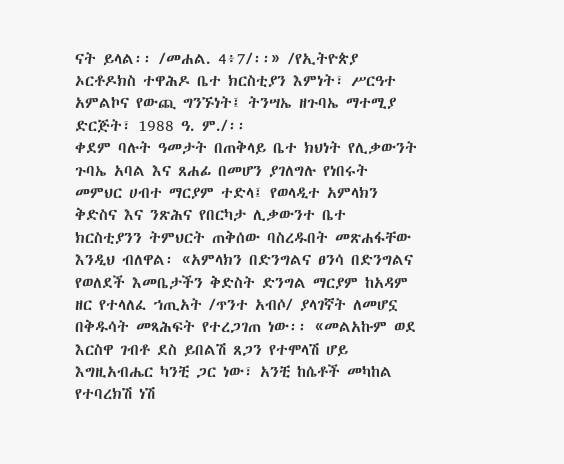ናት ይላል፡፡ /መሐል. 4፥7/፡፡» /የኢትዮጵያ ኦርቶዶክስ ተዋሕዶ ቤተ ክርስቲያን እምነት፣ ሥርዓተ አምልኮና የውጪ ግንኙነት፤ ትንሣኤ ዘጉባኤ ማተሚያ ድርጅት፣ 1988 ዓ. ም./፡፡
ቀደም ባሉት ዓመታት በጠቅላይ ቤተ ክህነት የሊቃውንት ጉባኤ አባል እና ጸሐፊ በመሆን ያገለግሉ የነበሩት መምህር ሀብተ ማርያም ተድላ፤ የወላዲተ አምላክን ቅድስና እና ንጽሕና የበርካታ ሊቃውንተ ቤተ ክርስቲያንን ትምህርት ጠቅሰው ባስረዱበት መጽሐፋቸው እንዲህ ብለዋል፡ «አምላክን በድንግልና ፀንሳ በድንግልና የወለደች እመቤታችን ቅድስት ድንግል ማርያም ከአዳም ዘር የተላለፈ ኀጢአት /ጥንተ አብሶ/ ያላገኛት ለመሆኗ በቅዱሳት መጻሕፍት የተረጋገጠ ነው፡፡ «መልአኩም ወደ እርስዋ ገብቶ ደስ ይበልሽ ጸጋን የተሞላሽ ሆይ እግዚአብሔር ካንቺ ጋር ነው፣ አንቺ ከሴቶች መካከል የተባረክሽ ነሽ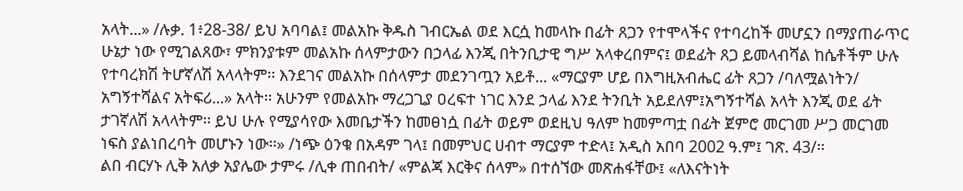አላት...» /ሉቃ. 1፥28-38/ ይህ አባባል፤ መልአኩ ቅዱስ ገብርኤል ወደ እርሷ ከመላኩ በፊት ጸጋን የተሞላችና የተባረከች መሆኗን በማያጠራጥር ሁኔታ ነው የሚገልጸው፣ ምክንያቱም መልአኩ ሰላምታውን በኃላፊ እንጂ በትንቢታዊ ግሥ አላቀረበምና፤ ወደፊት ጸጋ ይመላብሻል ከሴቶችም ሁሉ የተባረክሽ ትሆኛለሽ አላላትም፡፡ እንደገና መልአኩ በሰላምታ መደንገጧን አይቶ... «ማርያም ሆይ በእግዚአብሔር ፊት ጸጋን /ባለሟልነትን/ አግኝተሻልና አትፍሪ...» አላት፡፡ አሁንም የመልአኩ ማረጋጊያ ዐረፍተ ነገር እንደ ኃላፊ እንደ ትንቢት አይደለም፤አግኝተሻል አላት እንጂ ወደ ፊት ታገኛለሽ አላላትም፡፡ ይህ ሁሉ የሚያሳየው እመቤታችን ከመፀነሷ በፊት ወይም ወደዚህ ዓለም ከመምጣቷ በፊት ጀምሮ መርገመ ሥጋ መርገመ ነፍስ ያልነበረባት መሆኑን ነው፡፡» /ነጭ ዕንቁ በአዳም ገላ፤ በመምህር ሀብተ ማርያም ተድላ፤ አዲስ አበባ 2002 ዓ.ም፤ ገጽ. 43/፡፡
ልበ ብርሃኑ ሊቅ አለቃ አያሌው ታምሩ /ሊቀ ጠበብት/ «ምልጃ እርቅና ሰላም» በተሰኘው መጽሐፋቸው፤ «ለእናትነት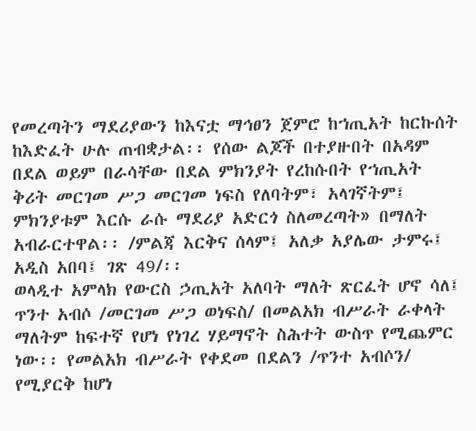የመረጣትን ማደሪያውን ከእናቷ ማኅፀን ጀምሮ ከኀጢአት ከርኩሰት ከእድፈት ሁሉ ጠብቋታል፡፡ የሰው ልጆች በተያዙበት በአዳም በደል ወይም በራሳቸው በደል ምክንያት የረከሱበት የኀጢአት ቅሪት መርገመ ሥጋ መርገመ ነፍስ የለባትም፣ አላገኛትም፤ ምክንያቱም እርሱ ራሱ ማደሪያ አድርጎ ስለመረጣት» በማለት አብራርተዋል፡፡ /ምልጃ እርቅና ሰላም፤ አለቃ አያሌው ታምሩ፤ አዲስ አበባ፤ ገጽ 49/፡፡
ወላዲተ አምላክ የውርስ ኃጢአት አለባት ማለት ጽርፈት ሆኖ ሳለ፤ ጥንተ አብሶ /መርገመ ሥጋ ወነፍስ/ በመልአክ ብሥራት ራቀላት ማለትም ከፍተኛ የሆነ የነገረ ሃይማኖት ስሕተት ውስጥ የሚጨምር ነው፡፡ የመልአክ ብሥራት የቀደመ በደልን /ጥንተ አብሶን/ የሚያርቅ ከሆነ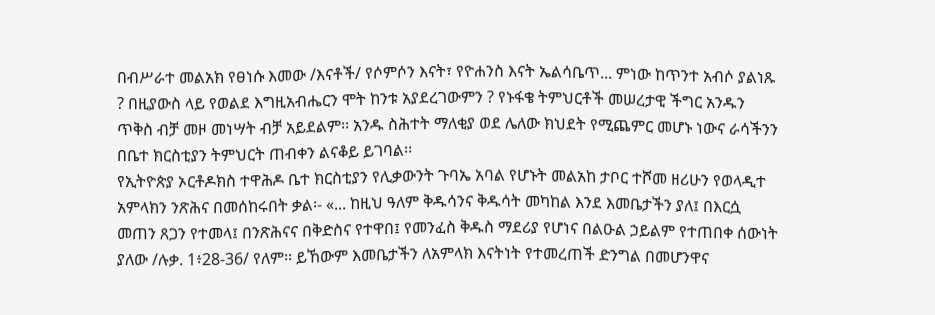በብሥራተ መልአክ የፀነሱ እመው /እናቶች/ የሶምሶን እናት፣ የዮሐንስ እናት ኤልሳቤጥ... ምነው ከጥንተ አብሶ ያልነጹ ? በዚያውስ ላይ የወልደ እግዚአብሔርን ሞት ከንቱ አያደረገውምን ? የኑፋቄ ትምህርቶች መሠረታዊ ችግር አንዱን ጥቅስ ብቻ መዞ መነሣት ብቻ አይደልም፡፡ አንዱ ስሕተት ማለቂያ ወደ ሌለው ክህደት የሚጨምር መሆኑ ነውና ራሳችንን በቤተ ክርስቲያን ትምህርት ጠብቀን ልናቆይ ይገባል፡፡
የኢትዮጵያ ኦርቶዶክስ ተዋሕዶ ቤተ ክርስቲያን የሊቃውንት ጉባኤ አባል የሆኑት መልአከ ታቦር ተሾመ ዘሪሁን የወላዲተ አምላክን ንጽሕና በመሰከሩበት ቃል፡- «... ከዚህ ዓለም ቅዱሳንና ቅዱሳት መካከል እንደ እመቤታችን ያለ፤ በእርሷ መጠን ጸጋን የተመላ፤ በንጽሕናና በቅድስና የተዋበ፤ የመንፈስ ቅዱስ ማደሪያ የሆነና በልዑል ኃይልም የተጠበቀ ሰውነት ያለው /ሉቃ. 1፥28-36/ የለም፡፡ ይኸውም እመቤታችን ለአምላክ እናትነት የተመረጠች ድንግል በመሆንዋና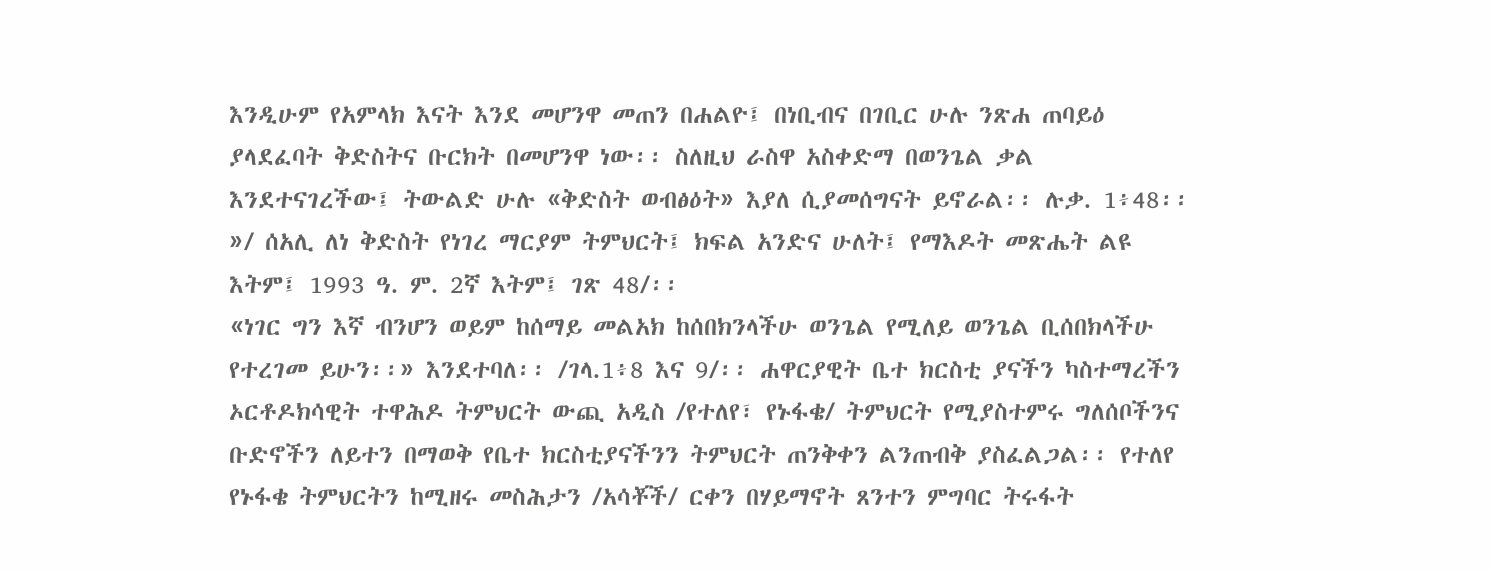እንዲሁም የአምላክ እናት እንደ መሆንዋ መጠን በሐልዮ፤ በነቢብና በገቢር ሁሉ ንጽሐ ጠባይዕ ያላደፈባት ቅድስትና ቡርክት በመሆንዋ ነው፡፡ ስለዚህ ራስዋ አስቀድማ በወንጌል ቃል እንደተናገረችው፤ ትውልድ ሁሉ «ቅድስት ወብፅዕት» እያለ ሲያመሰግናት ይኖራል፡፡ ሉቃ. 1፥48፡፡»/ ሰአሊ ለነ ቅድስት የነገረ ማርያም ትምህርት፤ ክፍል አንድና ሁለት፤ የማእዶት መጽሔት ልዩ እትም፤ 1993 ዓ. ም. 2ኛ እትም፤ ገጽ 48/፡፡
«ነገር ግን እኛ ብንሆን ወይም ከሰማይ መልአክ ከሰበክንላችሁ ወንጌል የሚለይ ወንጌል ቢሰበክላችሁ የተረገመ ይሁን፡፡» እንደተባለ፡፡ /ገላ.1፥8 እና 9/፡፡ ሐዋርያዊት ቤተ ክርስቲ ያናችን ካስተማረችን ኦርቶዶክሳዊት ተዋሕዶ ትምህርት ውጪ አዲስ /የተለየ፣ የኑፋቄ/ ትምህርት የሚያስተምሩ ግለሰቦችንና ቡድኖችን ለይተን በማወቅ የቤተ ክርስቲያናችንን ትምህርት ጠንቅቀን ልንጠብቅ ያስፈልጋል፡፡ የተለየ የኑፋቄ ትምህርትን ከሚዘሩ መስሕታን /አሳቾች/ ርቀን በሃይማኖት ጸንተን ምግባር ትሩፋት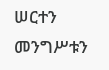ሠርተን መንግሥቱን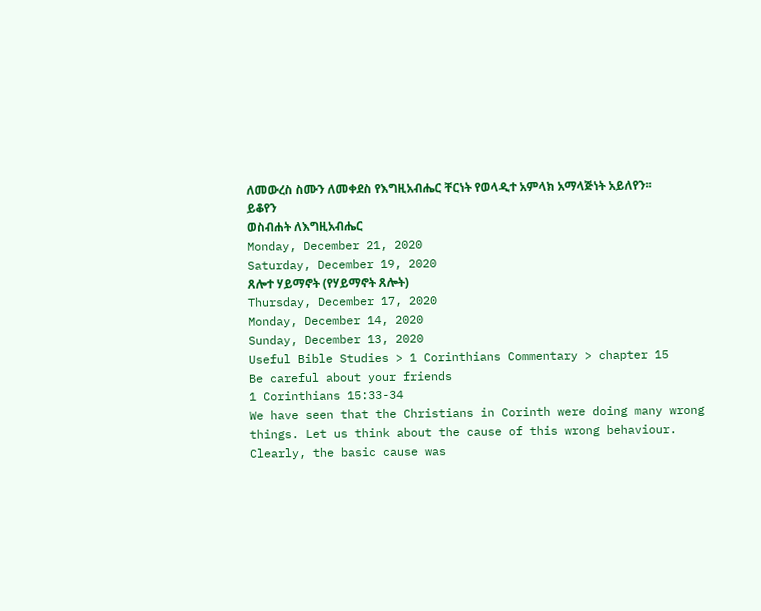ለመውረስ ስሙን ለመቀደስ የእግዚአብሔር ቸርነት የወላዲተ አምላክ አማላጅነት አይለየን፡፡
ይቆየን
ወስብሐት ለእግዚአብሔር
Monday, December 21, 2020
Saturday, December 19, 2020
ጸሎተ ሃይማኖት (የሃይማኖት ጸሎት)
Thursday, December 17, 2020
Monday, December 14, 2020
Sunday, December 13, 2020
Useful Bible Studies > 1 Corinthians Commentary > chapter 15
Be careful about your friends
1 Corinthians 15:33-34
We have seen that the Christians in Corinth were doing many wrong things. Let us think about the cause of this wrong behaviour.
Clearly, the basic cause was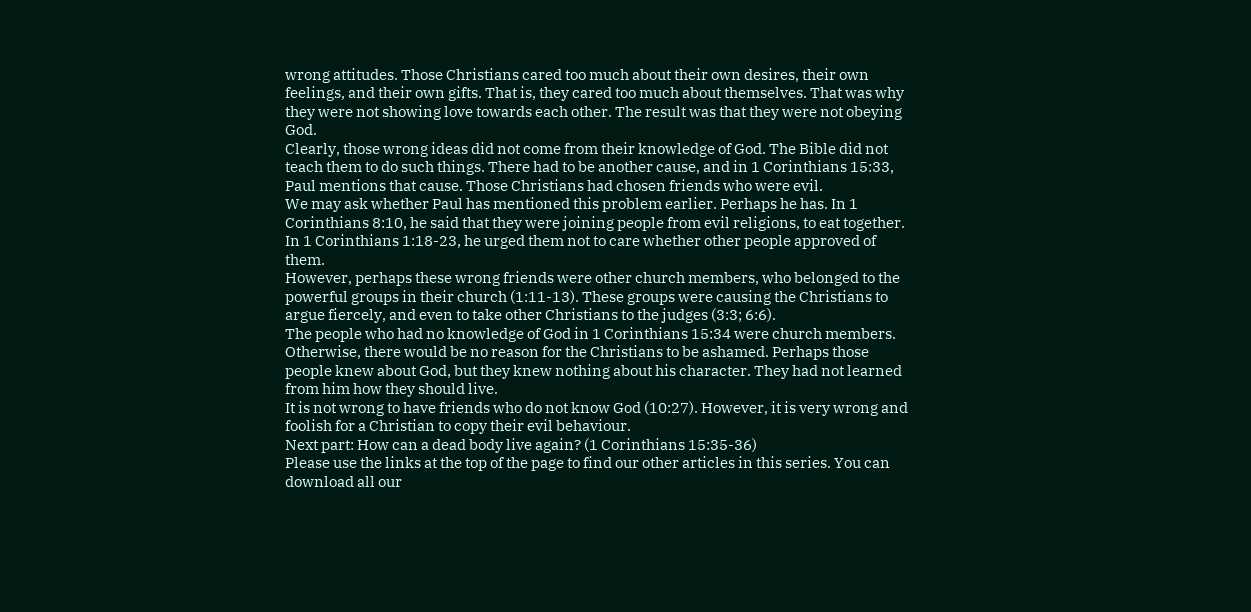wrong attitudes. Those Christians cared too much about their own desires, their own feelings, and their own gifts. That is, they cared too much about themselves. That was why they were not showing love towards each other. The result was that they were not obeying God.
Clearly, those wrong ideas did not come from their knowledge of God. The Bible did not teach them to do such things. There had to be another cause, and in 1 Corinthians 15:33, Paul mentions that cause. Those Christians had chosen friends who were evil.
We may ask whether Paul has mentioned this problem earlier. Perhaps he has. In 1 Corinthians 8:10, he said that they were joining people from evil religions, to eat together. In 1 Corinthians 1:18-23, he urged them not to care whether other people approved of them.
However, perhaps these wrong friends were other church members, who belonged to the powerful groups in their church (1:11-13). These groups were causing the Christians to argue fiercely, and even to take other Christians to the judges (3:3; 6:6).
The people who had no knowledge of God in 1 Corinthians 15:34 were church members. Otherwise, there would be no reason for the Christians to be ashamed. Perhaps those people knew about God, but they knew nothing about his character. They had not learned from him how they should live.
It is not wrong to have friends who do not know God (10:27). However, it is very wrong and foolish for a Christian to copy their evil behaviour.
Next part: How can a dead body live again? (1 Corinthians 15:35-36)
Please use the links at the top of the page to find our other articles in this series. You can download all our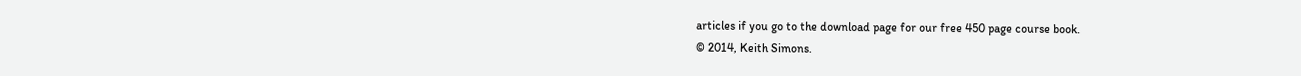articles if you go to the download page for our free 450 page course book.
© 2014, Keith Simons.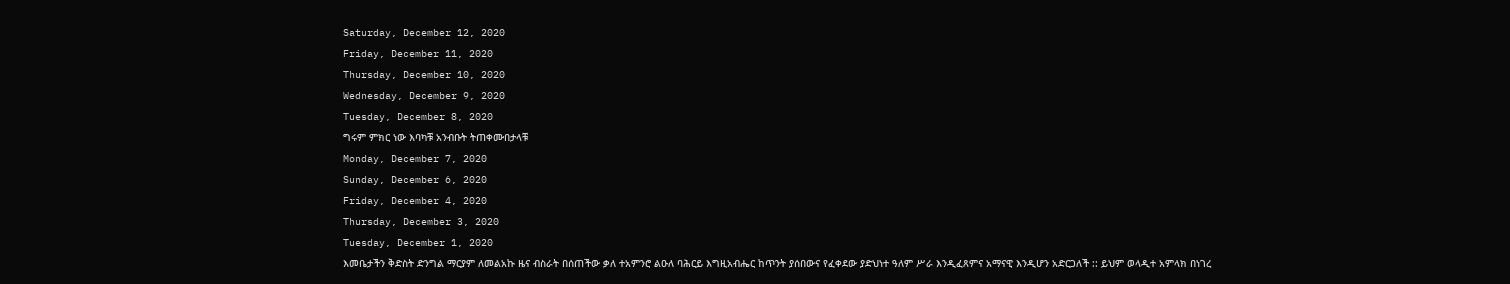Saturday, December 12, 2020
Friday, December 11, 2020
Thursday, December 10, 2020
Wednesday, December 9, 2020
Tuesday, December 8, 2020
ግሩም ምክር ነው እባካቹ አንብቡት ትጠቀሙበታላቹ
Monday, December 7, 2020
Sunday, December 6, 2020
Friday, December 4, 2020
Thursday, December 3, 2020
Tuesday, December 1, 2020
እመቤታችን ቅድስት ድንግል ማርያም ለመልአኩ ዜና ብስራት በሰጠችው ቃለ ተአምንሮ ልዑለ ባሕርይ እግዚአብሔር ከጥንት ያሰበውና የፈቀደው ያድህነተ ዓለም ሥራ እንዲፈጸምና አማናዊ እንዲሆን አድርጋለች :: ይህም ወላዲተ አምላክ በነገረ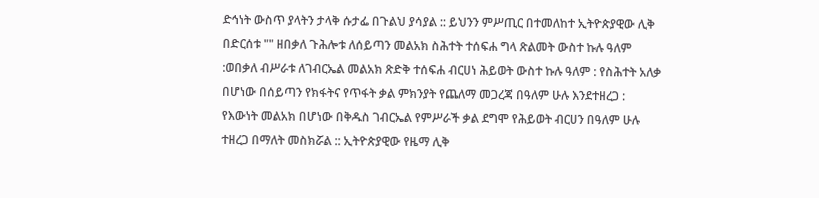ድኅነት ውስጥ ያላትን ታላቅ ሱታፌ በጉልህ ያሳያል :: ይህንን ምሥጢር በተመለከተ ኢትዮጵያዊው ሊቅ በድርሰቱ "" ዘበቃለ ጉሕሎቱ ለሰይጣን መልአክ ስሕተት ተሰፍሐ ግላ ጽልመት ውስተ ኩሉ ዓለም :ወበቃለ ብሥራቱ ለገብርኤል መልአክ ጽድቅ ተሰፍሐ ብርሀነ ሕይወት ውስተ ኩሉ ዓለም : የስሕተት አለቃ በሆነው በሰይጣን የክፋትና የጥፋት ቃል ምክንያት የጨለማ መጋረጃ በዓለም ሁሉ እንደተዘረጋ : የእውነት መልአክ በሆነው በቅዱስ ገብርኤል የምሥራች ቃል ደግሞ የሕይወት ብርሀን በዓለም ሁሉ ተዘረጋ በማለት መስክሯል :: ኢትዮጵያዊው የዜማ ሊቅ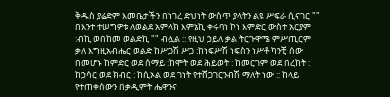ቅዱስ ያሬድም እመቤታችን በነገረ ድህነት ውስጥ ያላትን ልዩ ሥፍራ ሲናገር "" በእንተ ተሠግዎቱ ለወልደ አምላክ እምኔኪ ቀሩባነ ኮነ እምድር ውስተ አርያም :ብኪ ወበከመ ወልድኪ "" ብሏል :: የዚህ ኃይለ ቃል ትርጉዋሜ ምሥጢርም ቃለ እግዚአብሔር ወልድ ከሥጋሽ ሥጋ :ከነፍሥሽ ነፍስን ነሥቶ ካንቺ ሰው በመሆኑ ከምድር ወደ ሰማይ :ከሞት ወደ ሕይወት : ከመርገም ወደ በረከት : ከኃሳር ወደ ክብር : ከሲኦል ወደ ገነት የተሸጋገርንብሽ ማለት ነው :: ከላይ የተጠቀሰውን በቃዲምት ሔዋንና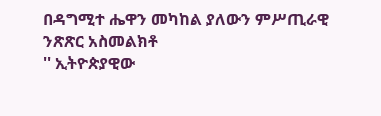በዳግሚተ ሔዋን መካከል ያለውን ምሥጢራዊ ንጽጽር አስመልክቶ
'' ኢትዮጵያዊው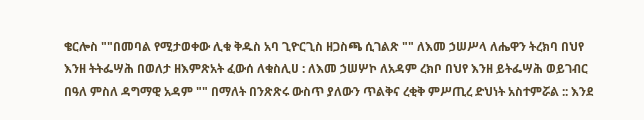ቄርሎስ ""በመባል የሚታወቀው ሊቁ ቅዱስ አባ ጊዮርጊስ ዘጋስጫ ሲገልጽ "" ለእመ ኃሠሥላ ለሔዋን ትረክባ በህየ እንዘ ትትፌሣሕ በወለታ ዘእምጽአት ፈውሰ ለቁስሊሀ : ለእመ ኃሠሦኮ ለአዳም ረክቦ በህየ እንዘ ይትፌሣሕ ወይገብር በዓለ ምስለ ዳግማዊ አዳም "" በማለት በንጽጽሩ ውስጥ ያለውን ጥልቅና ረቂቅ ምሥጢረ ድህነት አስተምሯል :: እንደ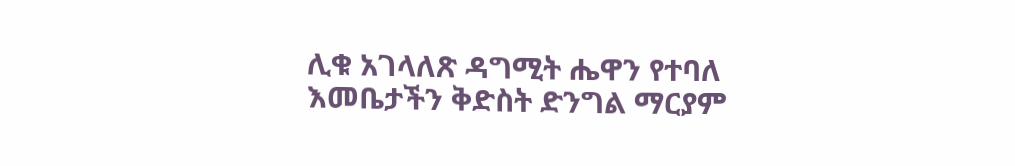ሊቁ አገላለጽ ዳግሚት ሔዋን የተባለ እመቤታችን ቅድስት ድንግል ማርያም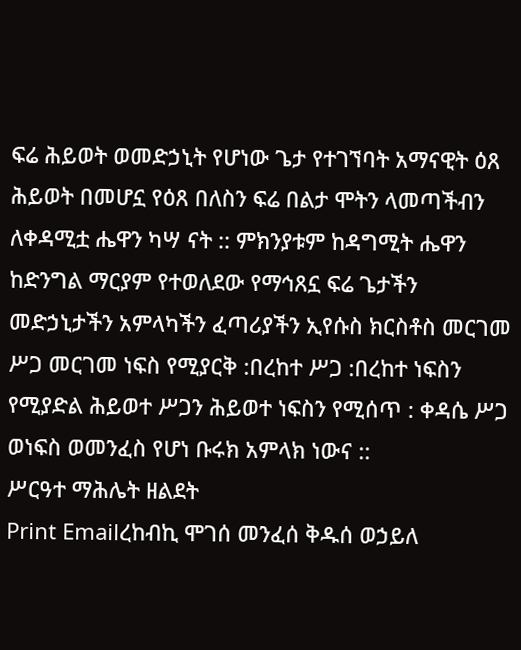ፍሬ ሕይወት ወመድኃኒት የሆነው ጌታ የተገኘባት አማናዊት ዕጸ ሕይወት በመሆኗ የዕጸ በለስን ፍሬ በልታ ሞትን ላመጣችብን ለቀዳሚቷ ሔዋን ካሣ ናት :: ምክንያቱም ከዳግሚት ሔዋን ከድንግል ማርያም የተወለደው የማኅጸኗ ፍሬ ጌታችን መድኃኒታችን አምላካችን ፈጣሪያችን ኢየሱስ ክርስቶስ መርገመ ሥጋ መርገመ ነፍስ የሚያርቅ :በረከተ ሥጋ :በረከተ ነፍስን የሚያድል ሕይወተ ሥጋን ሕይወተ ነፍስን የሚሰጥ : ቀዳሴ ሥጋ ወነፍስ ወመንፈስ የሆነ ቡሩክ አምላክ ነውና ::
ሥርዓተ ማሕሌት ዘልደት
Print Emailረከብኪ ሞገሰ መንፈሰ ቅዱሰ ወኃይለ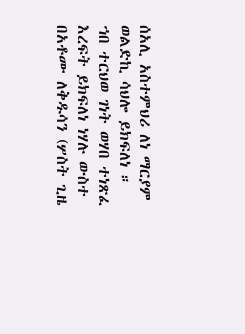ሰአሊ አስተምህሪ ለነ ማርያም ወልድኪ ሳህሎ ይክፍለነ ።
ኀበ ተርህወ ገነት ወሃበ ተነጽፈ እረፍት ይክፍለነ ነሃሉ ውስተ በአቶሙ ለቅዱሳን (ሦስት ጊዜ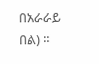በአራራይ በል) ።